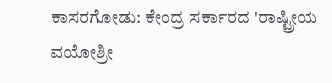ಕಾಸರಗೋಡು: ಕೇಂದ್ರ ಸರ್ಕಾರದ 'ರಾಷ್ಟ್ರೀಯ ವಯೋಶ್ರೀ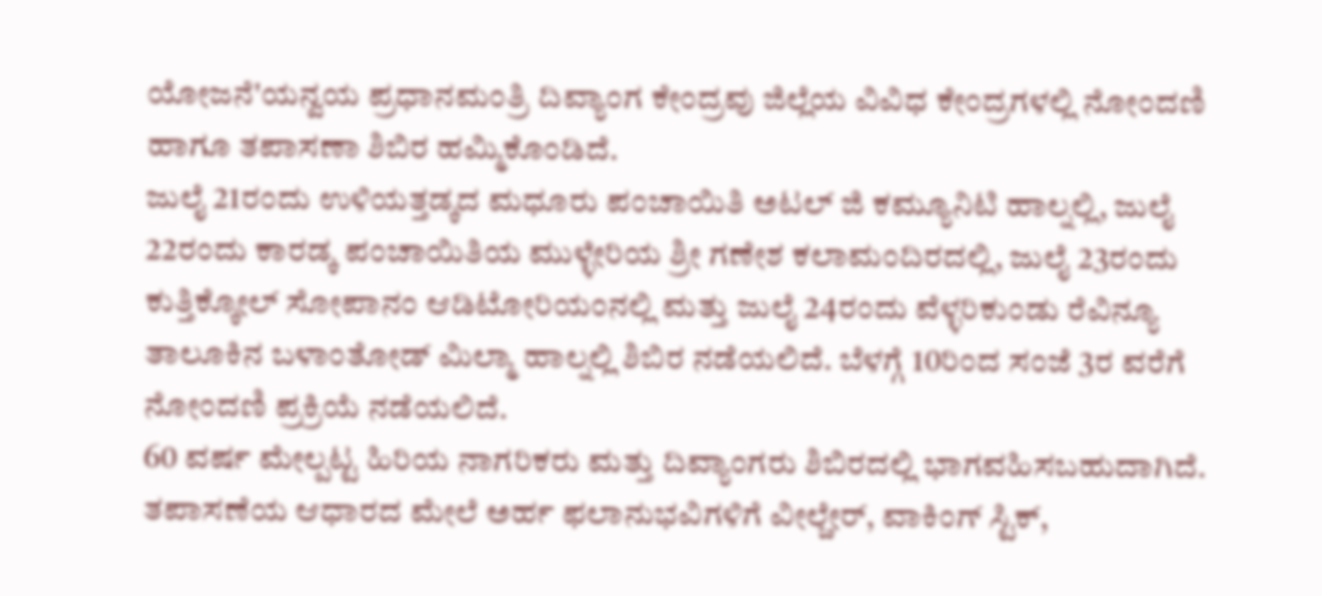ಯೋಜನೆ'ಯನ್ವಯ ಪ್ರಧಾನಮಂತ್ರಿ ದಿವ್ಯಾಂಗ ಕೇಂದ್ರವು ಜಿಲ್ಲೆಯ ವಿವಿಧ ಕೇಂದ್ರಗಳಲ್ಲಿ ನೋಂದಣಿ ಹಾಗೂ ತಪಾಸಣಾ ಶಿಬಿರ ಹಮ್ಮಿಕೊಂಡಿದೆ.
ಜುಲೈ 21ರಂದು ಉಳಿಯತ್ತಡ್ಕದ ಮಧೂರು ಪಂಚಾಯಿತಿ ಅಟಲ್ ಜಿ ಕಮ್ಯೂನಿಟಿ ಹಾಲ್ನಲ್ಲಿ, ಜುಲೈ 22ರಂದು ಕಾರಡ್ಕ ಪಂಚಾಯಿತಿಯ ಮುಳ್ಳೇರಿಯ ಶ್ರೀ ಗಣೇಶ ಕಲಾಮಂದಿರದಲ್ಲಿ, ಜುಲೈ 23ರಂದು ಕುತ್ತಿಕ್ಕೋಲ್ ಸೋಪಾನಂ ಆಡಿಟೋರಿಯಂನಲ್ಲಿ ಮತ್ತು ಜುಲೈ 24ರಂದು ವೆಳ್ಳರಿಕುಂಡು ರೆವಿನ್ಯೂ ತಾಲೂಕಿನ ಬಳಾಂತೋಡ್ ಮಿಲ್ಮಾ ಹಾಲ್ನಲ್ಲಿ ಶಿಬಿರ ನಡೆಯಲಿದೆ. ಬೆಳಗ್ಗೆ 10ರಿಂದ ಸಂಜೆ 3ರ ವರೆಗೆ ನೋಂದಣಿ ಪ್ರಕ್ರಿಯೆ ನಡೆಯಲಿದೆ.
60 ವರ್ಷ ಮೇಲ್ಪಟ್ಟ ಹಿರಿಯ ನಾಗರಿಕರು ಮತ್ತು ದಿವ್ಯಾಂಗರು ಶಿಬಿರದಲ್ಲಿ ಭಾಗವಹಿಸಬಹುದಾಗಿದೆ. ತಪಾಸಣೆಯ ಆಧಾರದ ಮೇಲೆ ಅರ್ಹ ಫಲಾನುಭವಿಗಳಿಗೆ ವೀಲ್ಚೇರ್, ವಾಕಿಂಗ್ ಸ್ಟಿಕ್,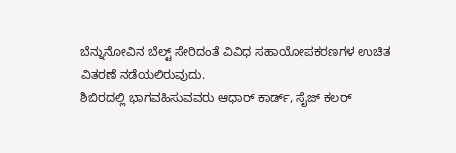ಬೆನ್ನುನೋವಿನ ಬೆಲ್ಟ್ ಸೇರಿದಂತೆ ವಿವಿಧ ಸಹಾಯೋಪಕರಣಗಳ ಉಚಿತ ವಿತರಣೆ ನಡೆಯಲಿರುವುದು.
ಶಿಬಿರದಲ್ಲಿ ಭಾಗವಹಿಸುವವರು ಆಧಾರ್ ಕಾರ್ಡ್, ಸೈಜ್ ಕಲರ್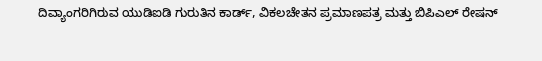ದಿವ್ಯಾಂಗರಿಗಿರುವ ಯುಡಿಐಡಿ ಗುರುತಿನ ಕಾರ್ಡ್, ವಿಕಲಚೇತನ ಪ್ರಮಾಣಪತ್ರ ಮತ್ತು ಬಿಪಿಎಲ್ ರೇಷನ್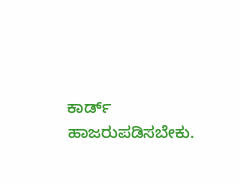ಕಾರ್ಡ್ ಹಾಜರುಪಡಿಸಬೇಕು.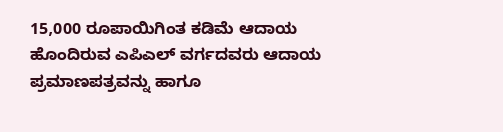15,000 ರೂಪಾಯಿಗಿಂತ ಕಡಿಮೆ ಆದಾಯ ಹೊಂದಿರುವ ಎಪಿಎಲ್ ವರ್ಗದವರು ಆದಾಯ ಪ್ರಮಾಣಪತ್ರವನ್ನು ಹಾಗೂ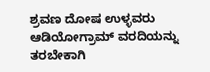ಶ್ರವಣ ದೋಷ ಉಳ್ಳವರು ಆಡಿಯೋಗ್ರಾಮ್ ವರದಿಯನ್ನು ತರಬೇಕಾಗಿ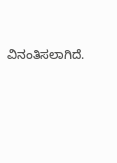ವಿನಂತಿಸಲಾಗಿದೆ.